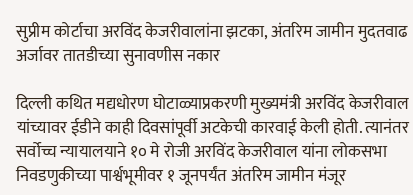सुप्रीम कोर्टाचा अरविंद केजरीवालांना झटका, अंतरिम जामीन मुदतवाढ अर्जावर तातडीच्या सुनावणीस नकार

दिल्ली कथित मद्यधोरण घोटाळ्याप्रकरणी मुख्यमंत्री अरविंद केजरीवाल यांच्यावर ईडीने काही दिवसांपूर्वी अटकेची कारवाई केली होती. त्यानंतर सर्वोच्च न्यायालयाने १० मे रोजी अरविंद केजरीवाल यांना लोकसभा निवडणुकीच्या पार्श्वभूमीवर १ जूनपर्यंत अंतरिम जामीन मंजूर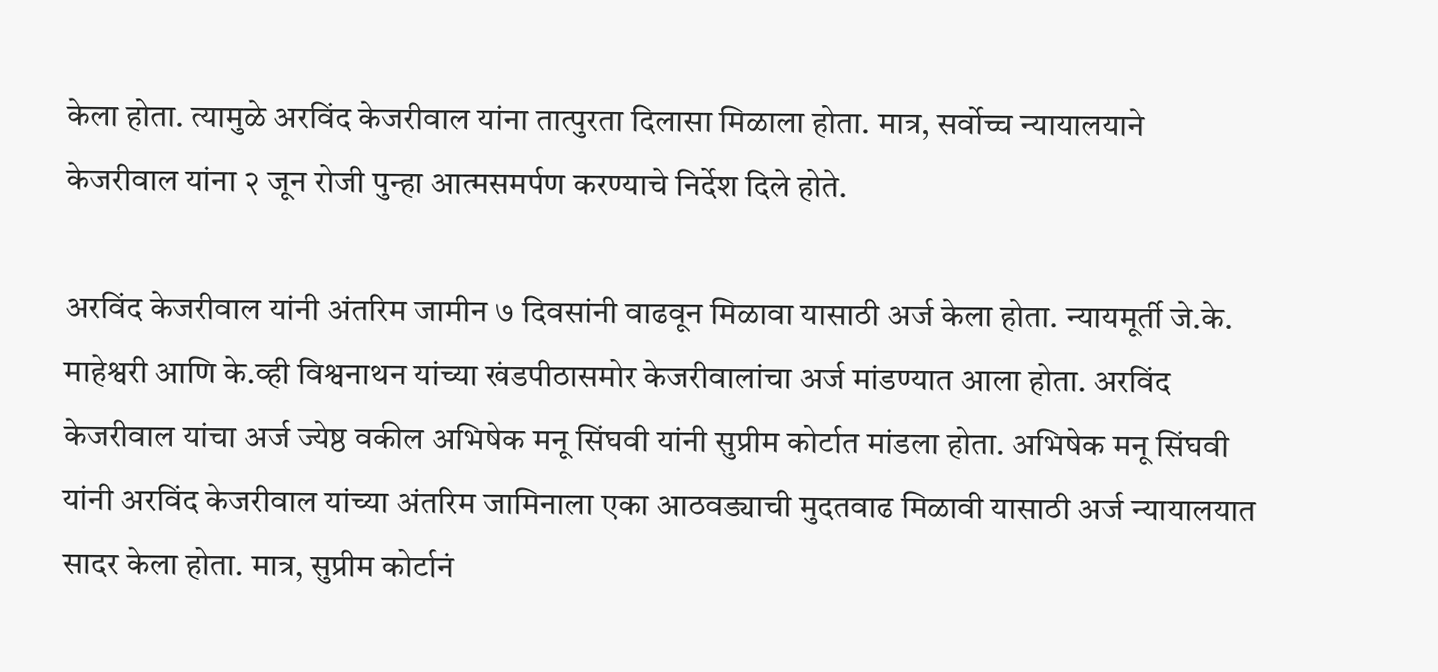केला होता. त्यामुळे अरविंद केजरीवाल यांना तात्पुरता दिलासा मिळाला होता. मात्र, सर्वोच्च न्यायालयाने केजरीवाल यांना २ जून रोजी पुन्हा आत्मसमर्पण करण्याचे निर्देश दिले होते.

अरविंद केजरीवाल यांनी अंतरिम जामीन ७ दिवसांनी वाढवून मिळावा यासाठी अर्ज केला होता. न्यायमूर्ती जे.के. माहेश्वरी आणि के.व्ही विश्वनाथन यांच्या खंडपीठासमोर केजरीवालांचा अर्ज मांडण्यात आला होता. अरविंद केजरीवाल यांचा अर्ज ज्येष्ठ वकील अभिषेक मनू सिंघवी यांनी सुप्रीम कोर्टात मांडला होता. अभिषेक मनू सिंघवी यांनी अरविंद केजरीवाल यांच्या अंतरिम जामिनाला एका आठवड्याची मुदतवाढ मिळावी यासाठी अर्ज न्यायालयात सादर केला होता. मात्र, सुप्रीम कोर्टानं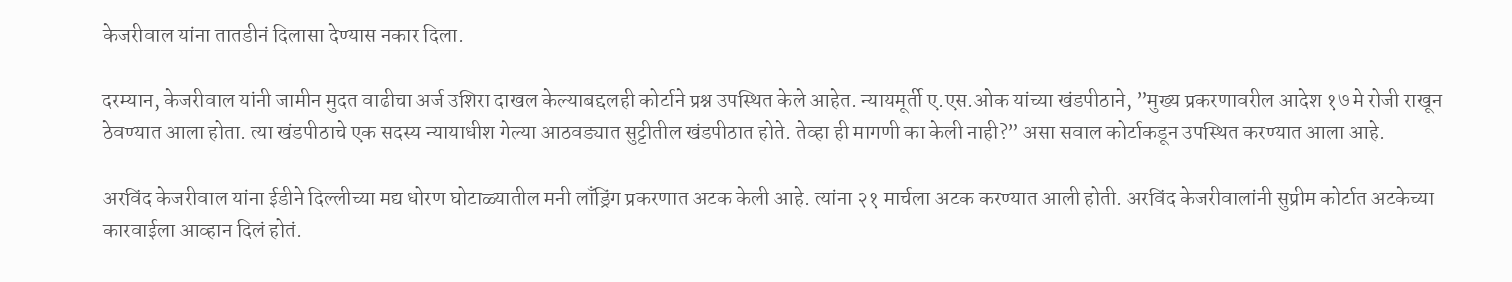केजरीवाल यांना तातडीनं दिलासा देण्यास नकार दिला.

दरम्यान, केजरीवाल यांनी जामीन मुदत वाढीचा अर्ज उशिरा दाखल केल्याबद्दलही कोर्टाने प्रश्न उपस्थित केले आहेत. न्यायमूर्ती ए.एस.ओक यांच्या खंडपीठाने, ”मुख्य प्रकरणावरील आदेश १७ मे रोजी राखून ठेवण्यात आला होता. त्या खंडपीठाचे एक सदस्य न्यायाधीश गेल्या आठवड्यात सुट्टीतील खंडपीठात होते. तेव्हा ही मागणी का केली नाही?” असा सवाल कोर्टाकडून उपस्थित करण्यात आला आहे.

अरविंद केजरीवाल यांना ईडीने दिल्लीच्या मद्य धोरण घोटाळ्यातील मनी लाँड्रिंग प्रकरणात अटक केली आहे. त्यांना २१ मार्चला अटक करण्यात आली होती. अरविंद केजरीवालांनी सुप्रीम कोर्टात अटकेच्या कारवाईला आव्हान दिलं होतं.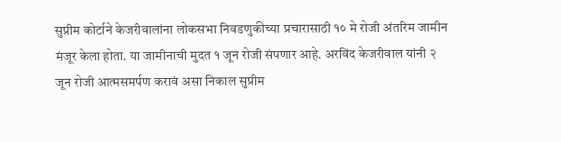सुप्रीम कोर्टाने केजरीवालांना लोकसभा निवडणुकीच्या प्रचारासाठी १० मे रोजी अंतरिम जामीन मंजूर केला होता. या जामीनाची मुदत १ जून रोजी संपणार आहे. अरविंद केजरीवाल यांनी २ जून रोजी आत्मसमर्पण करावं असा निकाल सुप्रीम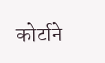कोर्टाने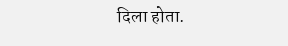दिला होता.